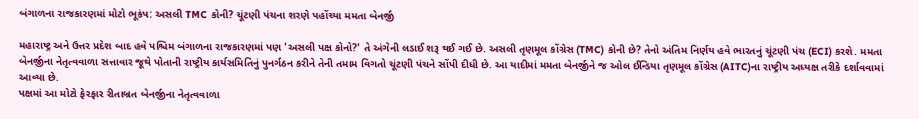બંગાળના રાજકારણમાં મોટો ભૂકંપ: અસલી TMC કોની? ચૂંટણી પંચના શરણે પહોંચ્યા મમતા બેનર્જી

મહારાષ્ટ્ર અને ઉત્તર પ્રદેશ બાદ હવે પશ્ચિમ બંગાળના રાજકારણમાં પણ 'અસલી પક્ષ કોનો?' તે અંગેની લડાઈ શરૂ થઈ ગઈ છે. અસલી તૃણમૂલ કોંગ્રેસ (TMC) કોની છે? તેનો અંતિમ નિર્ણય હવે ભારતનું ચૂંટણી પંચ (ECI) કરશે. મમતા બેનર્જીના નેતૃત્વવાળા સત્તાવાર જૂથે પોતાની રાષ્ટ્રીય કાર્યસમિતિનું પુનર્ગઠન કરીને તેની તમામ વિગતો ચૂંટણી પંચને સોંપી દીધી છે. આ યાદીમાં મમતા બેનર્જીને જ ઓલ ઈન્ડિયા તૃણમૂલ કોંગ્રેસ (AITC)ના રાષ્ટ્રીય અધ્યક્ષ તરીકે દર્શાવવામાં આવ્યા છે.
પક્ષમાં આ મોટો ફેરફાર રીતાબ્રત બેનર્જીના નેતૃત્વવાળા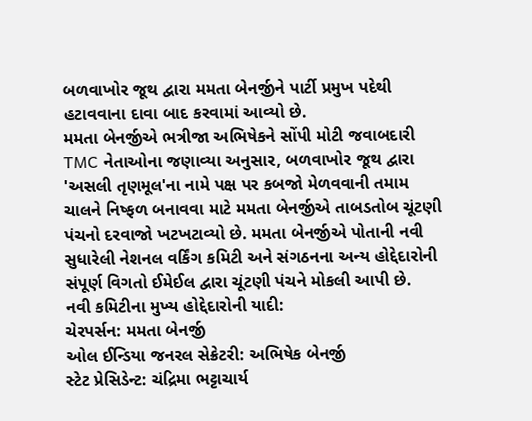બળવાખોર જૂથ દ્વારા મમતા બેનર્જીને પાર્ટી પ્રમુખ પદેથી હટાવવાના દાવા બાદ કરવામાં આવ્યો છે.
મમતા બેનર્જીએ ભત્રીજા અભિષેકને સોંપી મોટી જવાબદારી
TMC નેતાઓના જણાવ્યા અનુસાર, બળવાખોર જૂથ દ્વારા 'અસલી તૃણમૂલ'ના નામે પક્ષ પર કબજો મેળવવાની તમામ ચાલને નિષ્ફળ બનાવવા માટે મમતા બેનર્જીએ તાબડતોબ ચૂંટણી પંચનો દરવાજો ખટખટાવ્યો છે. મમતા બેનર્જીએ પોતાની નવી સુધારેલી નેશનલ વર્કિંગ કમિટી અને સંગઠનના અન્ય હોદ્દેદારોની સંપૂર્ણ વિગતો ઈમેઈલ દ્વારા ચૂંટણી પંચને મોકલી આપી છે.
નવી કમિટીના મુખ્ય હોદ્દેદારોની યાદી:
ચેરપર્સન: મમતા બેનર્જી
ઓલ ઈન્ડિયા જનરલ સેક્રેટરી: અભિષેક બેનર્જી
સ્ટેટ પ્રેસિડેન્ટ: ચંદ્રિમા ભટ્ટાચાર્ય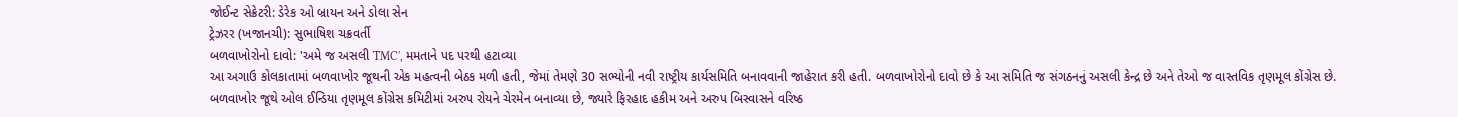જોઈન્ટ સેક્રેટરી: ડેરેક ઓ બ્રાયન અને ડોલા સેન
ટ્રેઝરર (ખજાનચી): સુભાષિશ ચક્રવર્તી
બળવાખોરોનો દાવો: 'અમે જ અસલી TMC', મમતાને પદ પરથી હટાવ્યા
આ અગાઉ કોલકાતામાં બળવાખોર જૂથની એક મહત્વની બેઠક મળી હતી, જેમાં તેમણે 30 સભ્યોની નવી રાષ્ટ્રીય કાર્યસમિતિ બનાવવાની જાહેરાત કરી હતી. બળવાખોરોનો દાવો છે કે આ સમિતિ જ સંગઠનનું અસલી કેન્દ્ર છે અને તેઓ જ વાસ્તવિક તૃણમૂલ કોંગ્રેસ છે.
બળવાખોર જૂથે ઓલ ઈન્ડિયા તૃણમૂલ કોંગ્રેસ કમિટીમાં અરુપ રોયને ચેરમેન બનાવ્યા છે, જ્યારે ફિરહાદ હકીમ અને અરુપ બિસ્વાસને વરિષ્ઠ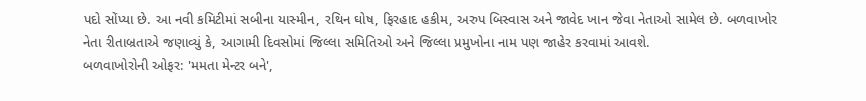પદો સોંપ્યા છે. આ નવી કમિટીમાં સબીના યાસ્મીન, રથિન ઘોષ, ફિરહાદ હકીમ, અરુપ બિસ્વાસ અને જાવેદ ખાન જેવા નેતાઓ સામેલ છે. બળવાખોર નેતા રીતાબ્રતાએ જણાવ્યું કે, આગામી દિવસોમાં જિલ્લા સમિતિઓ અને જિલ્લા પ્રમુખોના નામ પણ જાહેર કરવામાં આવશે.
બળવાખોરોની ઓફર: 'મમતા મેન્ટર બને',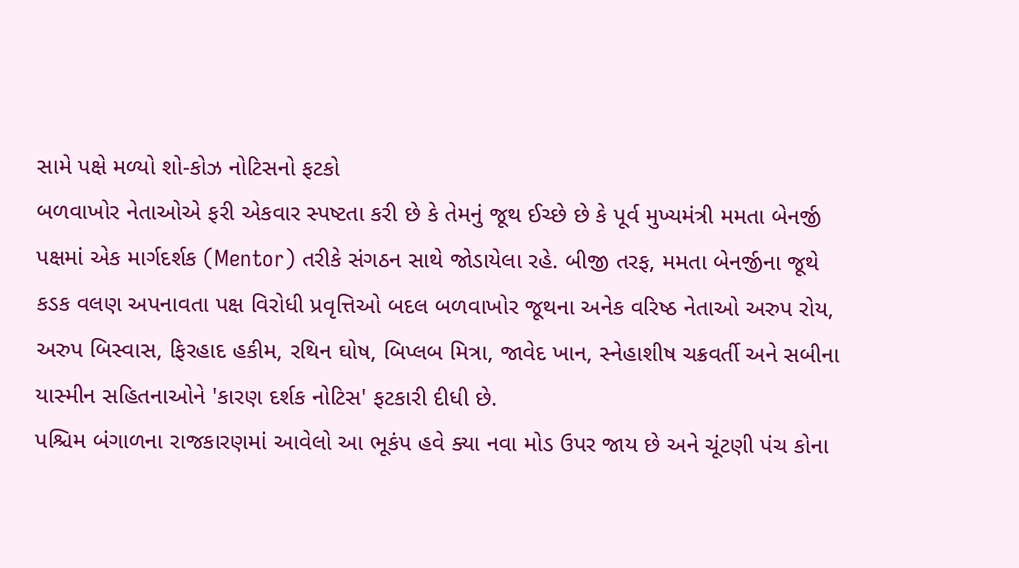સામે પક્ષે મળ્યો શો-કોઝ નોટિસનો ફટકો
બળવાખોર નેતાઓએ ફરી એકવાર સ્પષ્ટતા કરી છે કે તેમનું જૂથ ઈચ્છે છે કે પૂર્વ મુખ્યમંત્રી મમતા બેનર્જી પક્ષમાં એક માર્ગદર્શક (Mentor) તરીકે સંગઠન સાથે જોડાયેલા રહે. બીજી તરફ, મમતા બેનર્જીના જૂથે કડક વલણ અપનાવતા પક્ષ વિરોધી પ્રવૃત્તિઓ બદલ બળવાખોર જૂથના અનેક વરિષ્ઠ નેતાઓ અરુપ રોય, અરુપ બિસ્વાસ, ફિરહાદ હકીમ, રથિન ઘોષ, બિપ્લબ મિત્રા, જાવેદ ખાન, સ્નેહાશીષ ચક્રવર્તી અને સબીના યાસ્મીન સહિતનાઓને 'કારણ દર્શક નોટિસ' ફટકારી દીધી છે.
પશ્ચિમ બંગાળના રાજકારણમાં આવેલો આ ભૂકંપ હવે ક્યા નવા મોડ ઉપર જાય છે અને ચૂંટણી પંચ કોના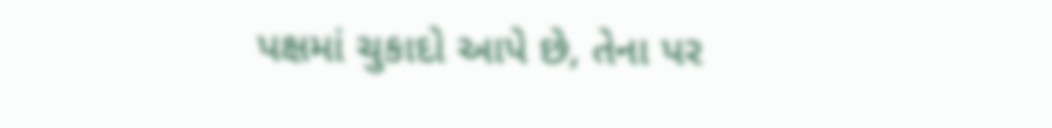પક્ષમાં ચુકાદો આપે છે, તેના પર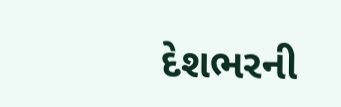દેશભરની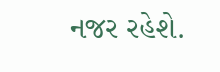નજર રહેશે.